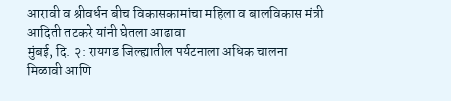आरावी व श्रीवर्धन बीच विकासकामांचा महिला व बालविकास मंत्री आदिती तटकरे यांनी घेतला आढावा
मुंबई, दि. २: रायगड जिल्ह्यातील पर्यटनाला अधिक चालना मिळावी आणि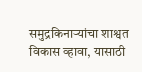समुद्रकिनाऱ्यांचा शाश्वत विकास व्हावा, यासाठी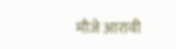मौजे आरावी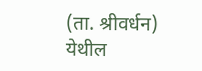(ता. श्रीवर्धन) येथील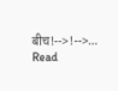बीच!-->!-->…
Read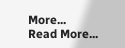More...
Read More...